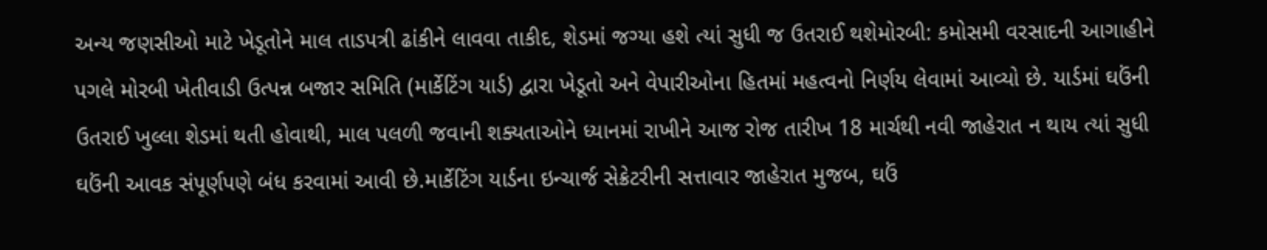અન્ય જણસીઓ માટે ખેડૂતોને માલ તાડપત્રી ઢાંકીને લાવવા તાકીદ, શેડમાં જગ્યા હશે ત્યાં સુધી જ ઉતરાઈ થશેમોરબી: કમોસમી વરસાદની આગાહીને પગલે મોરબી ખેતીવાડી ઉત્પન્ન બજાર સમિતિ (માર્કેટિંગ યાર્ડ) દ્વારા ખેડૂતો અને વેપારીઓના હિતમાં મહત્વનો નિર્ણય લેવામાં આવ્યો છે. યાર્ડમાં ઘઉંની ઉતરાઈ ખુલ્લા શેડમાં થતી હોવાથી, માલ પલળી જવાની શક્યતાઓને ધ્યાનમાં રાખીને આજ રોજ તારીખ 18 માર્ચથી નવી જાહેરાત ન થાય ત્યાં સુધી ઘઉંની આવક સંપૂર્ણપણે બંધ કરવામાં આવી છે.માર્કેટિંગ યાર્ડના ઇન્ચાર્જ સેક્રેટરીની સત્તાવાર જાહેરાત મુજબ, ઘઉં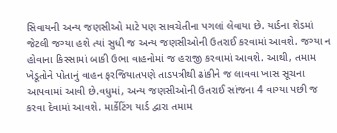સિવાયની અન્ય જણસીઓ માટે પણ સાવચેતીના પગલાં લેવાયા છે. યાર્ડના શેડમાં જેટલી જગ્યા હશે ત્યાં સુધી જ અન્ય જણસીઓની ઉતરાઈ કરવામાં આવશે. જગ્યા ન હોવાના કિસ્સામાં બાકી ઉભા વાહનોમાં જ હરાજી કરવામાં આવશે. આથી, તમામ ખેડૂતોને પોતાનું વાહન ફરજિયાતપણે તાડપત્રીથી ઢાંકીને જ લાવવા ખાસ સૂચના આપવામાં આવી છે.વધુમાં, અન્ય જણસીઓની ઉતરાઈ સાંજના 4 વાગ્યા પછી જ કરવા દેવામાં આવશે. માર્કેટિંગ યાર્ડ દ્વારા તમામ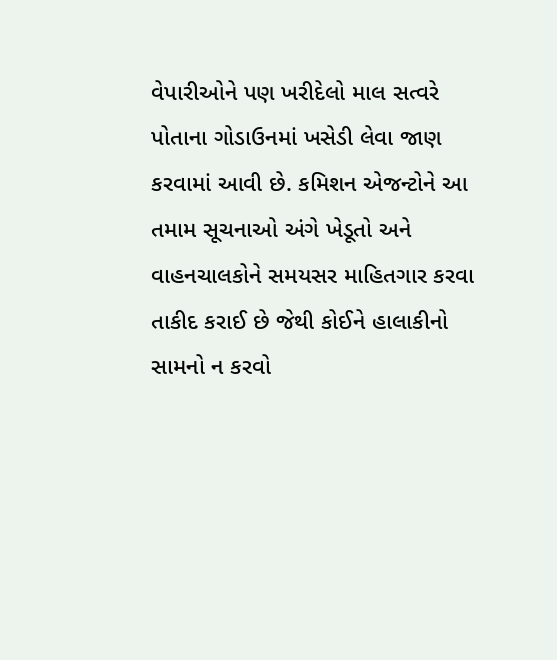વેપારીઓને પણ ખરીદેલો માલ સત્વરે પોતાના ગોડાઉનમાં ખસેડી લેવા જાણ કરવામાં આવી છે. કમિશન એજન્ટોને આ તમામ સૂચનાઓ અંગે ખેડૂતો અને વાહનચાલકોને સમયસર માહિતગાર કરવા તાકીદ કરાઈ છે જેથી કોઈને હાલાકીનો સામનો ન કરવો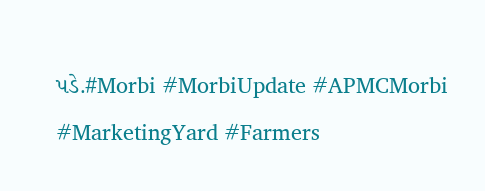પડે.#Morbi #MorbiUpdate #APMCMorbi #MarketingYard #Farmers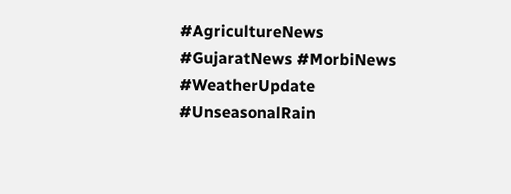#AgricultureNews #GujaratNews #MorbiNews #WeatherUpdate #UnseasonalRain